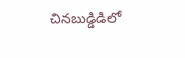చినబుడ్డిడిలో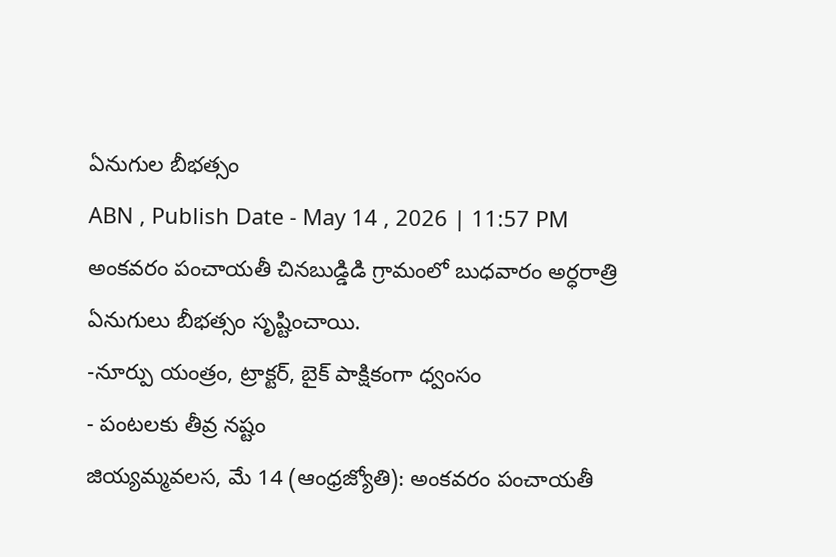ఏనుగుల బీభత్సం
ABN , Publish Date - May 14 , 2026 | 11:57 PM
అంకవరం పంచాయతీ చినబుడ్డిడి గ్రామంలో బుధవారం అర్ధరాత్రి ఏనుగులు బీభత్సం సృష్టించాయి.
-నూర్పు యంత్రం, ట్రాక్టర్, బైక్ పాక్షికంగా ధ్వంసం
- పంటలకు తీవ్ర నష్టం
జియ్యమ్మవలస, మే 14 (ఆంధ్రజ్యోతి): అంకవరం పంచాయతీ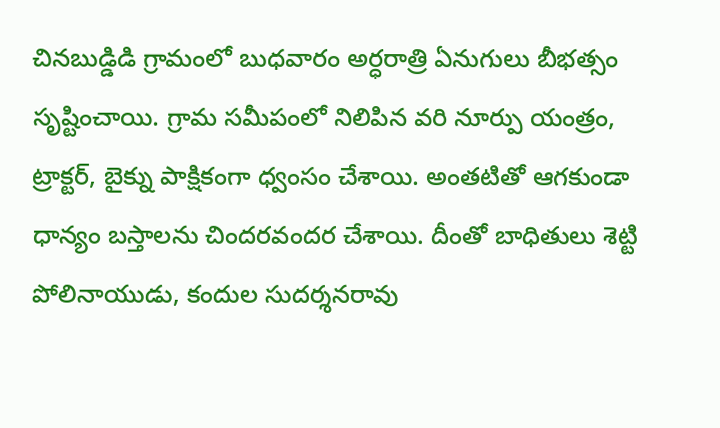చినబుడ్డిడి గ్రామంలో బుధవారం అర్ధరాత్రి ఏనుగులు బీభత్సం సృష్టించాయి. గ్రామ సమీపంలో నిలిపిన వరి నూర్పు యంత్రం, ట్రాక్టర్, బైక్ను పాక్షికంగా ధ్వంసం చేశాయి. అంతటితో ఆగకుండా ధాన్యం బస్తాలను చిందరవందర చేశాయి. దీంతో బాధితులు శెట్టి పోలినాయుడు, కందుల సుదర్శనరావు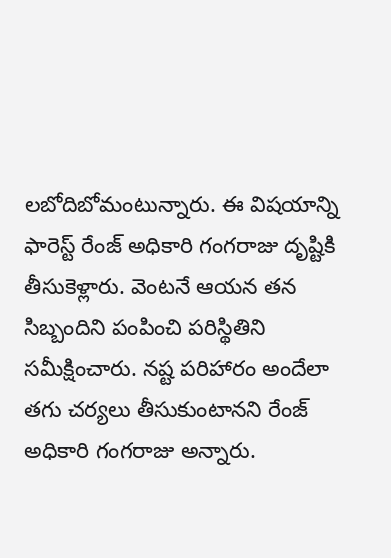లబోదిబోమంటున్నారు. ఈ విషయాన్ని ఫారెస్ట్ రేంజ్ అధికారి గంగరాజు దృష్టికి తీసుకెళ్లారు. వెంటనే ఆయన తన సిబ్బందిని పంపించి పరిస్థితిని సమీక్షించారు. నష్ట పరిహారం అందేలా తగు చర్యలు తీసుకుంటానని రేంజ్ అధికారి గంగరాజు అన్నారు.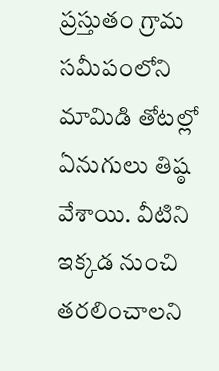ప్రస్తుతం గ్రామ సమీపంలోని మామిడి తోటల్లో ఏనుగులు తిష్ఠ వేశాయి. వీటిని ఇక్కడ నుంచి తరలించాలని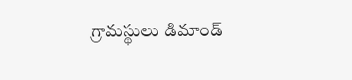గ్రామస్థులు డిమాండ్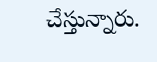చేస్తున్నారు.